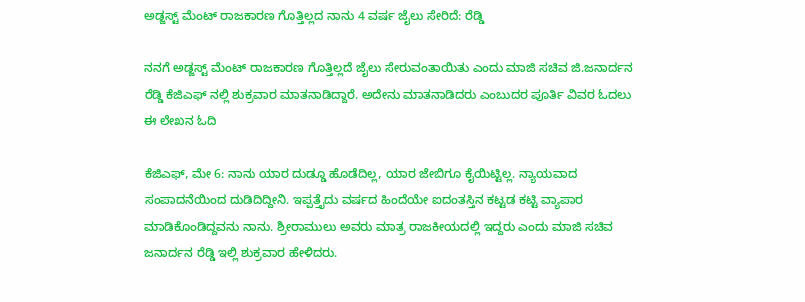ಅಡ್ಜಸ್ಟ್ ಮೆಂಟ್ ರಾಜಕಾರಣ ಗೊತ್ತಿಲ್ಲದ ನಾನು 4 ವರ್ಷ ಜೈಲು ಸೇರಿದೆ: ರೆಡ್ಡಿ

ನನಗೆ ಅಡ್ಜಸ್ಟ್ ಮೆಂಟ್ ರಾಜಕಾರಣ ಗೊತ್ತಿಲ್ಲದೆ ಜೈಲು ಸೇರುವಂತಾಯಿತು ಎಂದು ಮಾಜಿ ಸಚಿವ ಜಿ.ಜನಾರ್ದನ ರೆಡ್ಡಿ ಕೆಜಿಎಫ್ ನಲ್ಲಿ ಶುಕ್ರವಾರ ಮಾತನಾಡಿದ್ದಾರೆ. ಅದೇನು ಮಾತನಾಡಿದರು ಎಂಬುದರ ಪೂರ್ತಿ ವಿವರ ಓದಲು ಈ ಲೇಖನ ಓದಿ

ಕೆಜಿಎಫ್, ಮೇ 6: ನಾನು ಯಾರ ದುಡ್ಡೂ ಹೊಡೆದಿಲ್ಲ, ಯಾರ ಜೇಬಿಗೂ ಕೈಯಿಟ್ಟಿಲ್ಲ. ನ್ಯಾಯವಾದ ಸಂಪಾದನೆಯಿಂದ ದುಡಿದಿದ್ದೀನಿ. ಇಪ್ಪತ್ತೈದು ವರ್ಷದ ಹಿಂದೆಯೇ ಐದಂತಸ್ತಿನ ಕಟ್ಟಡ ಕಟ್ಟಿ ವ್ಯಾಪಾರ ಮಾಡಿಕೊಂಡಿದ್ದವನು ನಾನು. ಶ್ರೀರಾಮುಲು ಅವರು ಮಾತ್ರ ರಾಜಕೀಯದಲ್ಲಿ ಇದ್ದರು ಎಂದು ಮಾಜಿ ಸಚಿವ ಜನಾರ್ದನ ರೆಡ್ಡಿ ಇಲ್ಲಿ ಶುಕ್ರವಾರ ಹೇಳಿದರು.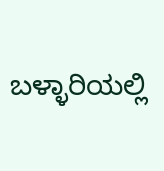ಬಳ್ಳಾರಿಯಲ್ಲಿ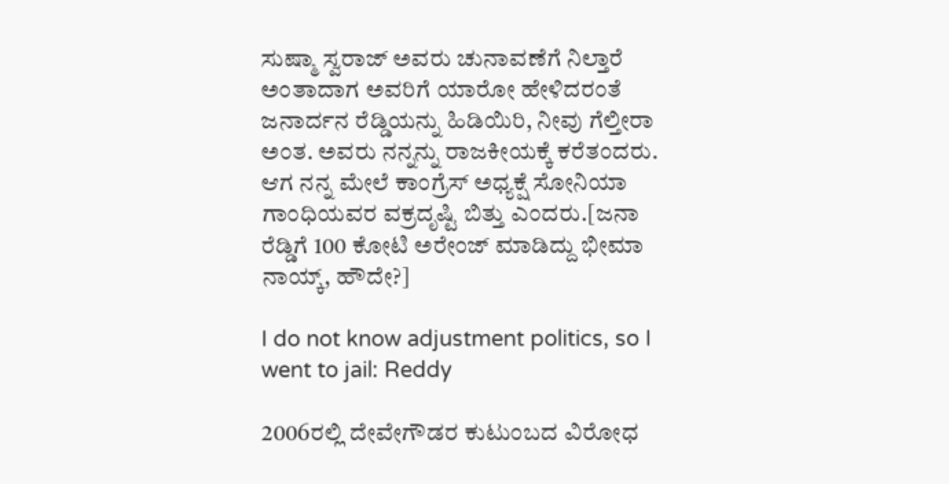ಸುಷ್ಮಾ ಸ್ವರಾಜ್ ಅವರು ಚುನಾವಣೆಗೆ ನಿಲ್ತಾರೆ ಅಂತಾದಾಗ ಅವರಿಗೆ ಯಾರೋ ಹೇಳಿದರಂತೆ ಜನಾರ್ದನ ರೆಡ್ಡಿಯನ್ನು ಹಿಡಿಯಿರಿ, ನೀವು ಗೆಲ್ತೀರಾ ಅಂತ. ಅವರು ನನ್ನನ್ನು ರಾಜಕೀಯಕ್ಕೆ ಕರೆತಂದರು. ಆಗ ನನ್ನ ಮೇಲೆ ಕಾಂಗ್ರೆಸ್ ಅಧ್ಯಕ್ಷೆ ಸೋನಿಯಾ ಗಾಂಧಿಯವರ ವಕ್ರದೃಷ್ಟಿ ಬಿತ್ತು ಎಂದರು.[ಜನಾ ರೆಡ್ಡಿಗೆ 100 ಕೋಟಿ ಅರೇಂಜ್ ಮಾಡಿದ್ದು ಭೀಮಾ ನಾಯ್ಕ್, ಹೌದೇ?]

I do not know adjustment politics, so I went to jail: Reddy

2006ರಲ್ಲಿ ದೇವೇಗೌಡರ ಕುಟುಂಬದ ವಿರೋಧ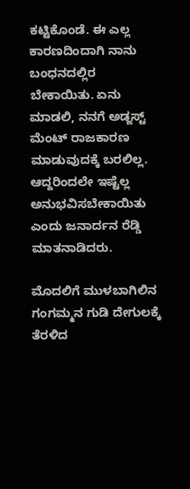ಕಟ್ಟಿಕೊಂಡೆ. ಈ ಎಲ್ಲ ಕಾರಣದಿಂದಾಗಿ ನಾನು ಬಂಧನದಲ್ಲಿರ ಬೇಕಾಯಿತು. ಏನು ಮಾಡಲಿ, ನನಗೆ ಅಡ್ಜಸ್ಟ್ ಮೆಂಟ್ ರಾಜಕಾರಣ ಮಾಡುವುದಕ್ಕೆ ಬರಲಿಲ್ಲ. ಆದ್ದರಿಂದಲೇ ಇಷ್ಟೆಲ್ಲ ಅನುಭವಿಸಬೇಕಾಯಿತು ಎಂದು ಜನಾರ್ದನ ರೆಡ್ಡಿ ಮಾತನಾಡಿದರು.

ಮೊದಲಿಗೆ ಮುಳಬಾಗಿಲಿನ ಗಂಗಮ್ಮನ ಗುಡಿ ದೇಗುಲಕ್ಕೆ ತೆರಳಿದ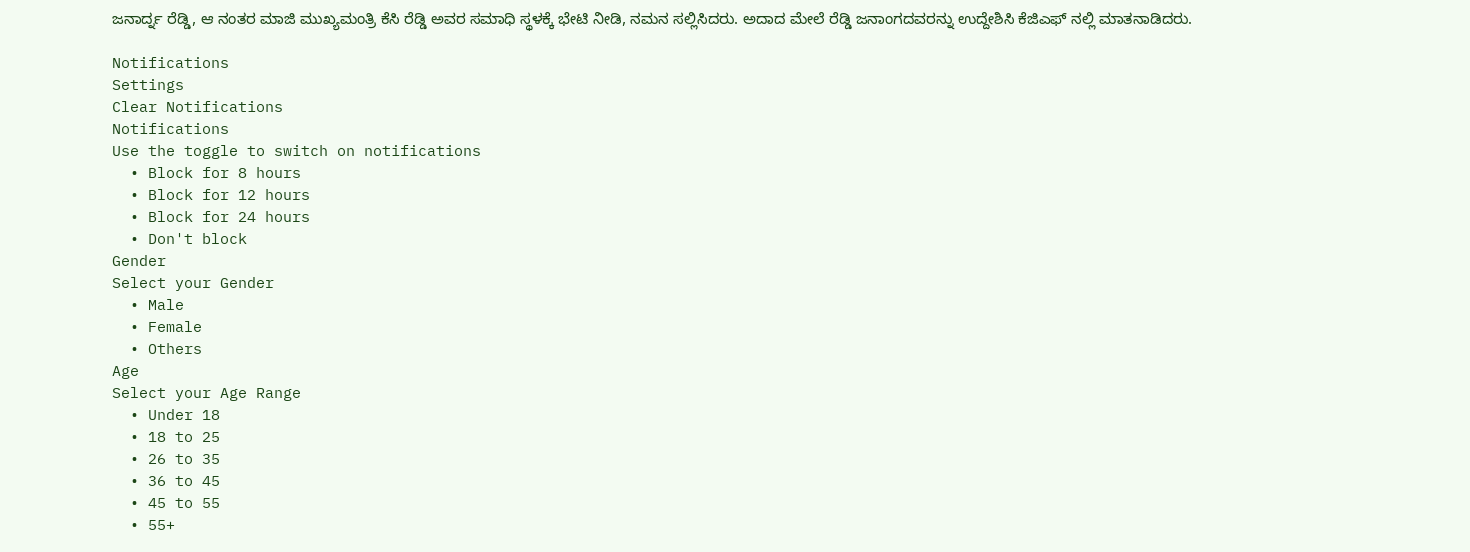ಜನಾರ್ದ್ನ ರೆಡ್ಡಿ, ಆ ನಂತರ ಮಾಜಿ ಮುಖ್ಯಮಂತ್ರಿ ಕೆಸಿ ರೆಡ್ಡಿ ಅವರ ಸಮಾಧಿ ಸ್ಥಳಕ್ಕೆ ಭೇಟಿ ನೀಡಿ, ನಮನ ಸಲ್ಲಿಸಿದರು. ಅದಾದ ಮೇಲೆ ರೆಡ್ಡಿ ಜನಾಂಗದವರನ್ನು ಉದ್ದೇಶಿಸಿ ಕೆಜಿಎಫ್ ನಲ್ಲಿ ಮಾತನಾಡಿದರು.

Notifications
Settings
Clear Notifications
Notifications
Use the toggle to switch on notifications
  • Block for 8 hours
  • Block for 12 hours
  • Block for 24 hours
  • Don't block
Gender
Select your Gender
  • Male
  • Female
  • Others
Age
Select your Age Range
  • Under 18
  • 18 to 25
  • 26 to 35
  • 36 to 45
  • 45 to 55
  • 55+